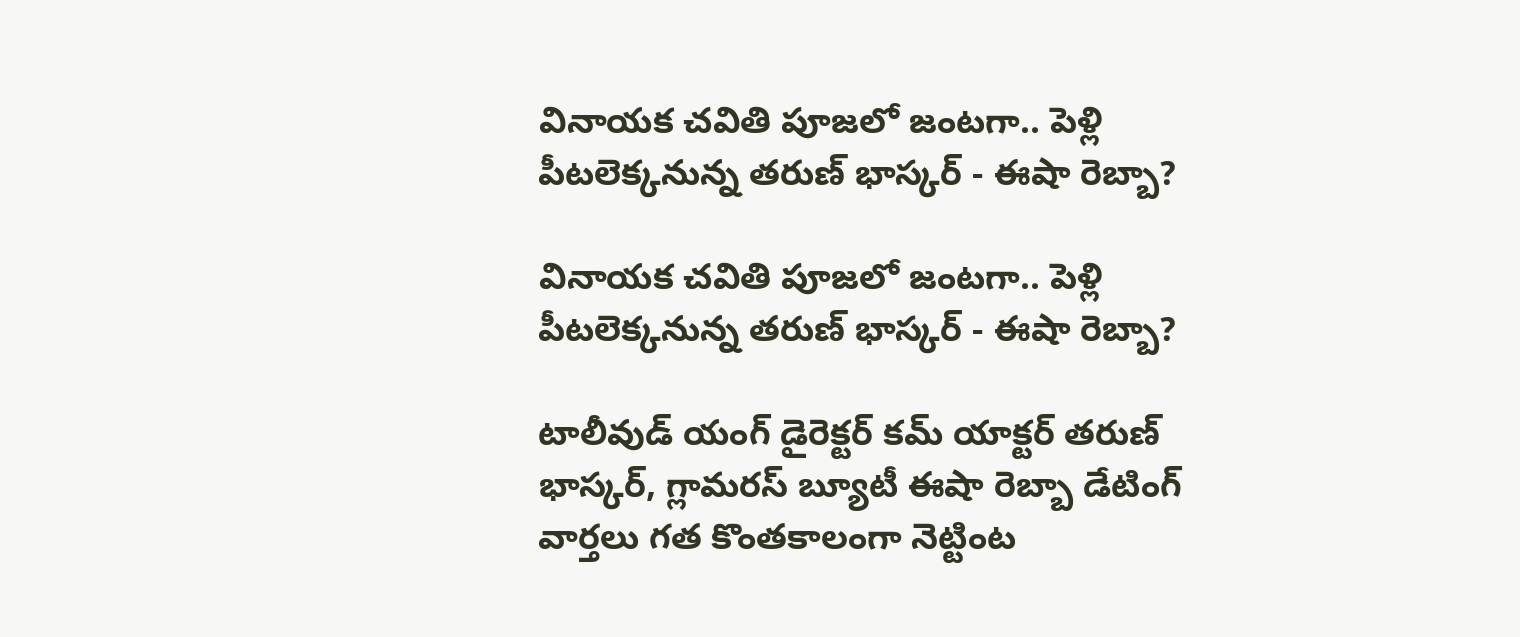వినాయక చవితి పూజలో జంటగా.. పెళ్లి పీటలెక్కనున్న తరుణ్ భాస్కర్ - ఈషా రెబ్బా?

వినాయక చవితి పూజలో జంటగా.. పెళ్లి పీటలెక్కనున్న తరుణ్ భాస్కర్ - ఈషా రెబ్బా?

టాలీవుడ్ యంగ్ డైరెక్టర్ కమ్ యాక్టర్ తరుణ్ భాస్కర్, గ్లామరస్ బ్యూటీ ఈషా రెబ్బా డేటింగ్ వార్తలు గత కొంతకాలంగా నెట్టింట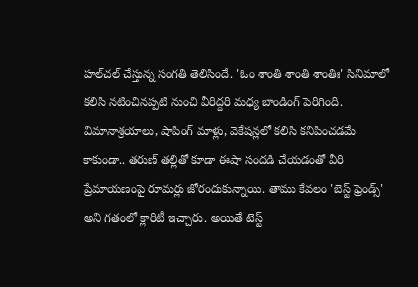హల్‌చల్ చేస్తున్న సంగతి తెలిసిందే. 'ఓం శాంతి శాంతి శాంతిః' సినిమాలో కలిసి నటించినప్పటి నుంచి వీరిద్దరి మధ్య బాండింగ్ పెరిగింది. విమానాశ్రయాలు, షాపింగ్ మాళ్లు, వెకేషన్లలో కలిసి కనిపించడమే కాకుండా.. తరుణ్ తల్లితో కూడా ఈషా సందడి చేయడంతో వీరి ప్రేమాయణంపై రూమర్లు జోరందుకున్నాయి. తాము కేవలం 'బెస్ట్ ఫ్రెండ్స్' అని గతంలో క్లారిటీ ఇచ్చారు. అయితే టెస్ట్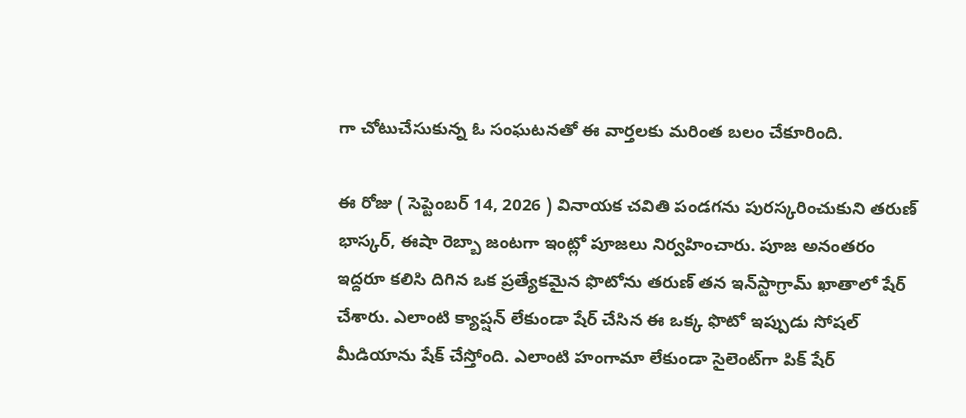గా చోటుచేసుకున్న ఓ సంఘటనతో ఈ వార్తలకు మరింత బలం చేకూరింది.

ఈ రోజు ( సెప్టెంబర్ 14, 2026 ) వినాయక చవితి పండగను పురస్కరించుకుని తరుణ్ భాస్కర్, ఈషా రెబ్బా జంటగా ఇంట్లో పూజలు నిర్వహించారు. పూజ అనంతరం ఇద్దరూ కలిసి దిగిన ఒక ప్రత్యేకమైన ఫొటోను తరుణ్ తన ఇన్‌స్టాగ్రామ్ ఖాతాలో షేర్ చేశారు. ఎలాంటి క్యాప్షన్ లేకుండా షేర్ చేసిన ఈ ఒక్క ఫొటో ఇప్పుడు సోషల్ మీడియాను షేక్ చేస్తోంది. ఎలాంటి హంగామా లేకుండా సైలెంట్‌గా పిక్ షేర్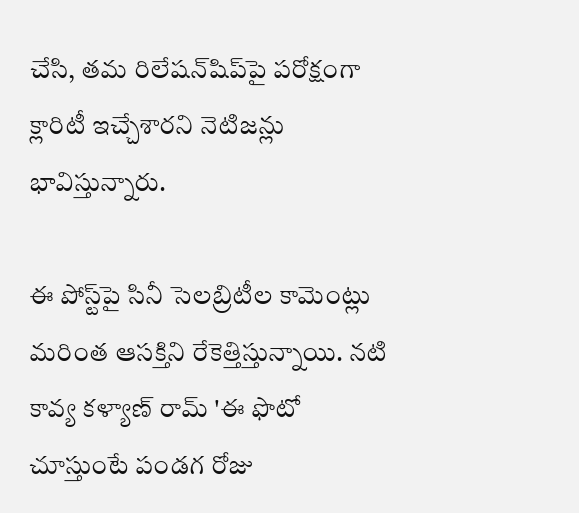చేసి, తమ రిలేషన్‌షిప్‌పై పరోక్షంగా క్లారిటీ ఇచ్చేశారని నెటిజన్లు భావిస్తున్నారు.

ఈ పోస్ట్‌పై సినీ సెలబ్రిటీల కామెంట్లు మరింత ఆసక్తిని రేకెత్తిస్తున్నాయి. నటి కావ్య కళ్యాణ్ రామ్ 'ఈ ఫొటో చూస్తుంటే పండగ రోజు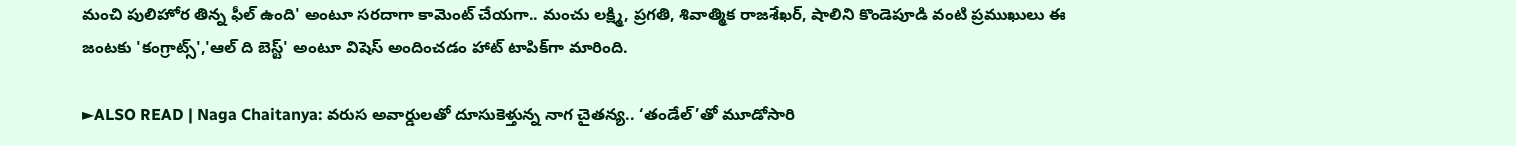మంచి పులిహోర తిన్న ఫీల్ ఉంది' అంటూ సరదాగా కామెంట్ చేయగా.. మంచు లక్ష్మి, ప్రగతి, శివాత్మిక రాజశేఖర్, షాలిని కొండెపూడి వంటి ప్రముఖులు ఈ జంటకు 'కంగ్రాట్స్','ఆల్ ది బెస్ట్' అంటూ విషెస్ అందించడం హాట్ టాపిక్‌గా మారింది.

►ALSO READ | Naga Chaitanya: వరుస అవార్డులతో దూసుకెళ్తున్న నాగ చైతన్య.. ‘తండేల్’తో మూడోసారి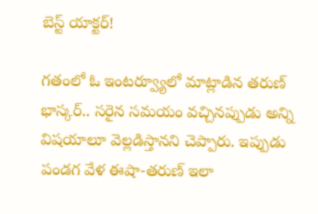బెస్ట్ యాక్టర్!

గతంలో ఓ ఇంటర్వ్యూలో మాట్లాడిన తరుణ్ భాస్కర్.. సరైన సమయం వచ్చినప్పుడు అన్ని విషయాలూ వెల్లడిస్తానని చెప్పారు. ఇప్పుడు పండగ వేళ ఈషా-తరుణ్ ఇలా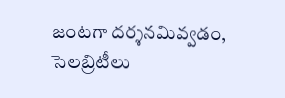జంటగా దర్శనమివ్వడం, సెలబ్రిటీలు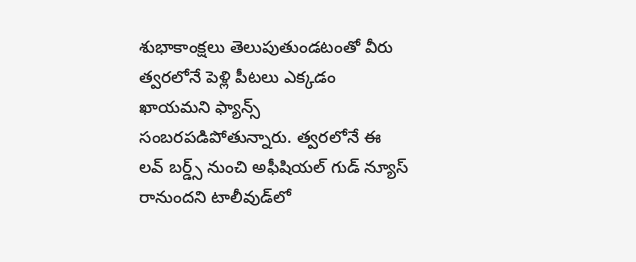శుభాకాంక్షలు తెలుపుతుండటంతో వీరు త్వరలోనే పెళ్లి పీటలు ఎక్కడం ఖాయమని ఫ్యాన్స్ సంబరపడిపోతున్నారు. త్వరలోనే ఈ లవ్ బర్డ్స్ నుంచి అఫీషియల్ గుడ్ న్యూస్ రానుందని టాలీవుడ్‌లో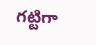గట్టిగా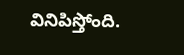వినిపిస్తోంది.